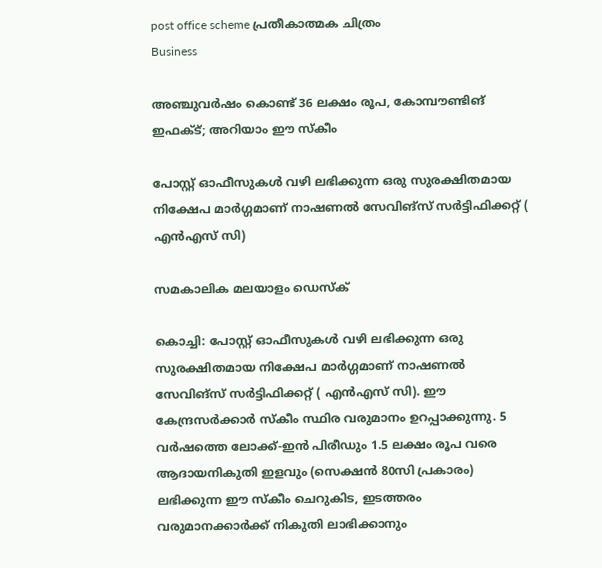post office scheme പ്രതീകാത്മക ചിത്രം
Business

അഞ്ചുവർഷം കൊണ്ട് 36 ലക്ഷം രൂപ, കോമ്പൗണ്ടിങ് ഇഫക്ട്; അറിയാം ഈ സ്കീം

പോസ്റ്റ് ഓഫീസുകൾ വഴി ലഭിക്കുന്ന ഒരു സുരക്ഷിതമായ നിക്ഷേപ മാർഗ്ഗമാണ് നാഷണൽ സേവിങ്‌സ് സർട്ടിഫിക്കറ്റ് ( എൻഎസ് സി)

സമകാലിക മലയാളം ഡെസ്ക്

കൊച്ചി: പോസ്റ്റ് ഓഫീസുകൾ വഴി ലഭിക്കുന്ന ഒരു സുരക്ഷിതമായ നിക്ഷേപ മാർഗ്ഗമാണ് നാഷണൽ സേവിങ്‌സ് സർട്ടിഫിക്കറ്റ് ( എൻഎസ് സി). ഈ കേന്ദ്രസർക്കാർ സ്‌കീം സ്ഥിര വരുമാനം ഉറപ്പാക്കുന്നു. 5 വർഷത്തെ ലോക്ക്-ഇൻ പിരീഡും 1.5 ലക്ഷം രൂപ വരെ ആദായനികുതി ഇളവും (സെക്ഷൻ 80സി പ്രകാരം) ലഭിക്കുന്ന ഈ സ്‌കീം ചെറുകിട, ഇടത്തരം വരുമാനക്കാർക്ക് നികുതി ലാഭിക്കാനും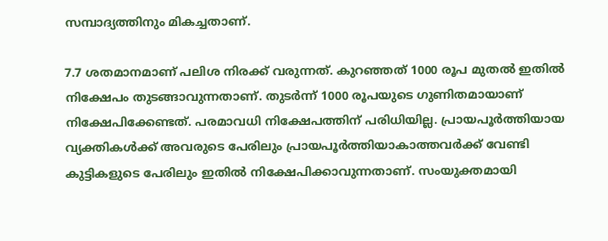സമ്പാദ്യത്തിനും മികച്ചതാണ്.

7.7 ശതമാനമാണ് പലിശ നിരക്ക് വരുന്നത്. കുറഞ്ഞത് 1000 രൂപ മുതൽ ഇതിൽ നിക്ഷേപം തുടങ്ങാവുന്നതാണ്. തുടർന്ന് 1000 രൂപയുടെ ഗുണിതമായാണ് നിക്ഷേപിക്കേണ്ടത്. പരമാവധി നിക്ഷേപത്തിന് പരിധിയില്ല. പ്രായപൂർത്തിയായ വ്യക്തികൾക്ക് അവരുടെ പേരിലും പ്രായപൂർത്തിയാകാത്തവർക്ക് വേണ്ടി കുട്ടികളുടെ പേരിലും ഇതിൽ നിക്ഷേപിക്കാവുന്നതാണ്. സംയുക്തമായി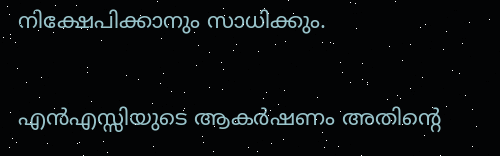നിക്ഷേപിക്കാനും സാധിക്കും.

എൻഎസ്സിയുടെ ആകർഷണം അതിന്റെ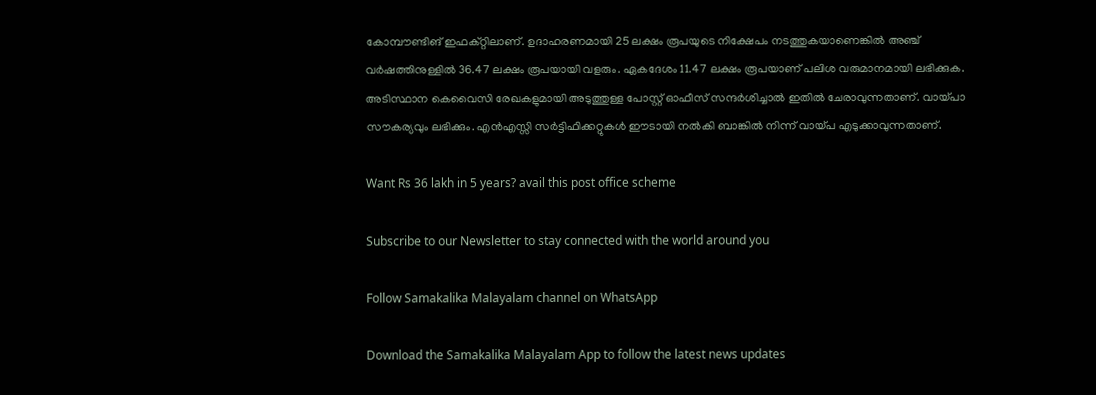കോമ്പൗണ്ടിങ് ഇഫക്റ്റിലാണ്. ഉദാഹരണമായി 25 ലക്ഷം രൂപയുടെ നിക്ഷേപം നടത്തുകയാണെങ്കിൽ അഞ്ച് വർഷത്തിനുള്ളിൽ 36.47 ലക്ഷം രൂപയായി വളരും. ഏകദേശം 11.47 ലക്ഷം രൂപയാണ് പലിശ വരുമാനമായി ലഭിക്കുക. അടിസ്ഥാന കെവൈസി രേഖകളുമായി അടുത്തുള്ള പോസ്റ്റ് ഓഫീസ് സന്ദർശിച്ചാൽ ഇതിൽ ചേരാവുന്നതാണ്. വായ്പാ സൗകര്യവും ലഭിക്കും. എൻഎസ്സി സർട്ടിഫിക്കറ്റുകൾ ഈടായി നൽകി ബാങ്കിൽ നിന്ന് വായ്പ എടുക്കാവുന്നതാണ്.

Want Rs 36 lakh in 5 years? avail this post office scheme

Subscribe to our Newsletter to stay connected with the world around you

Follow Samakalika Malayalam channel on WhatsApp

Download the Samakalika Malayalam App to follow the latest news updates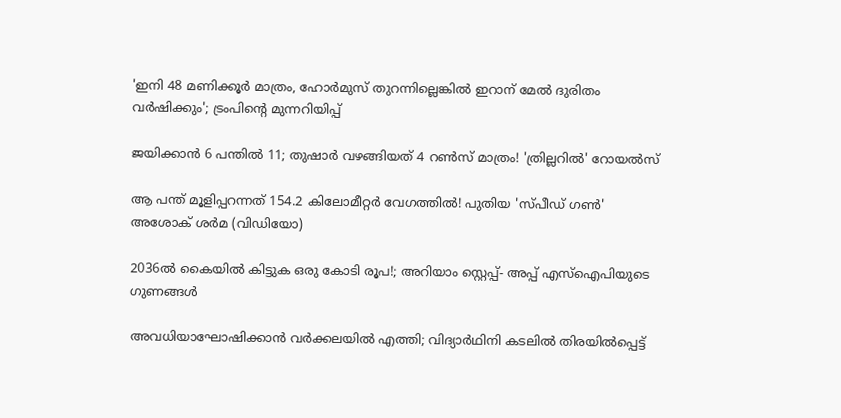'ഇനി 48 മണിക്കൂര്‍ മാത്രം, ഹോര്‍മുസ് തുറന്നില്ലെങ്കില്‍ ഇറാന് മേല്‍ ദുരിതം വര്‍ഷിക്കും'; ട്രംപിന്റെ മുന്നറിയിപ്പ്

ജയിക്കാന്‍ 6 പന്തില്‍ 11; തുഷാര്‍ വഴങ്ങിയത് 4 റണ്‍സ് മാത്രം! 'ത്രില്ലറിൽ' റോയൽസ്

ആ പന്ത് മൂളിപ്പറന്നത് 154.2 കിലോമീറ്റര്‍ വേഗത്തില്‍! പുതിയ 'സ്പീഡ് ഗണ്‍' അശോക് ശർമ (വിഡിയോ)

2036ല്‍ കൈയില്‍ കിട്ടുക ഒരു കോടി രൂപ!; അറിയാം സ്റ്റെപ്പ്- അപ്പ് എസ്‌ഐപിയുടെ ഗുണങ്ങള്‍

അവധിയാഘോഷിക്കാന്‍ വര്‍ക്കലയില്‍ എത്തി; വിദ്യാര്‍ഥിനി കടലില്‍ തിരയില്‍പ്പെട്ട്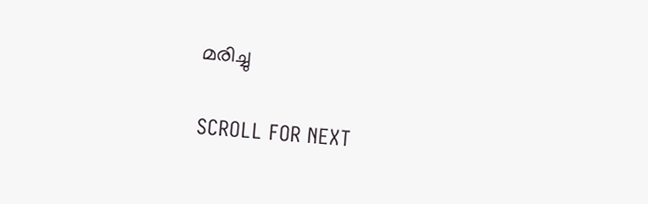മരിച്ചു

SCROLL FOR NEXT